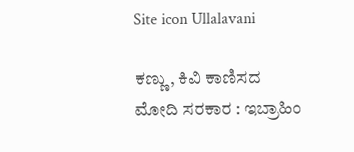Site icon Ullalavani

ಕಣ್ಣು, ಕಿವಿ ಕಾಣಿಸದ ಮೋದಿ ಸರಕಾರ : ಇಬ್ರಾಹಿಂ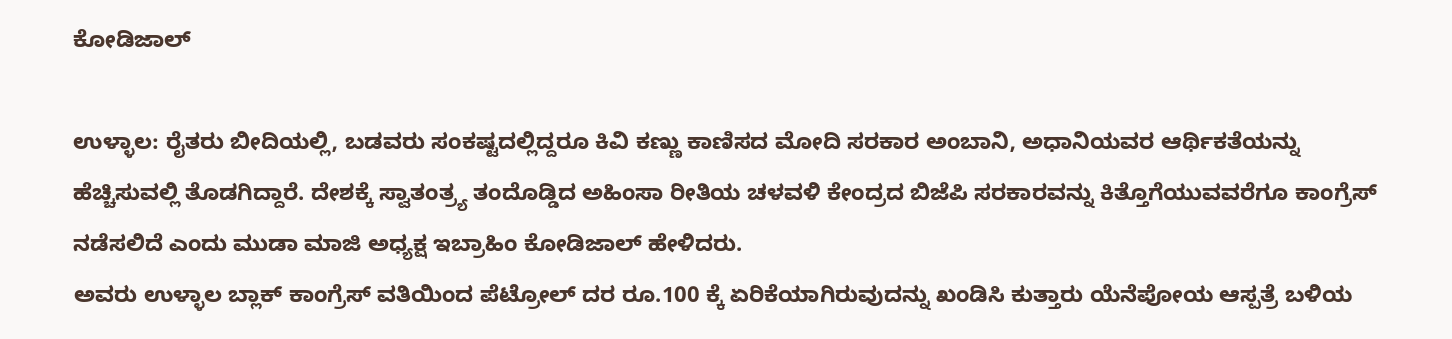ಕೋಡಿಜಾಲ್

ಉಳ್ಳಾಲ: ರೈತರು ಬೀದಿಯಲ್ಲಿ, ಬಡವರು ಸಂಕಷ್ಟದಲ್ಲಿದ್ದರೂ ಕಿವಿ ಕಣ್ಣು ಕಾಣಿಸದ ಮೋದಿ ಸರಕಾರ ಅಂಬಾನಿ, ಅಧಾನಿಯವರ ಆರ್ಥಿಕತೆಯನ್ನು ಹೆಚ್ಚಿಸುವಲ್ಲಿ ತೊಡಗಿದ್ದಾರೆ. ದೇಶಕ್ಕೆ ಸ್ವಾತಂತ್ರ್ಯ ತಂದೊಡ್ಡಿದ ಅಹಿಂಸಾ ರೀತಿಯ ಚಳವಳಿ ಕೇಂದ್ರದ ಬಿಜೆಪಿ ಸರಕಾರವನ್ನು ಕಿತ್ತೊಗೆಯುವವರೆಗೂ ಕಾಂಗ್ರೆಸ್ ನಡೆಸಲಿದೆ ಎಂದು ಮುಡಾ ಮಾಜಿ ಅಧ್ಯಕ್ಷ ಇಬ್ರಾಹಿಂ ಕೋಡಿಜಾಲ್ ಹೇಳಿದರು.
ಅವರು ಉಳ್ಳಾಲ ಬ್ಲಾಕ್ ಕಾಂಗ್ರೆಸ್ ವತಿಯಿಂದ ಪೆಟ್ರೋಲ್ ದರ ರೂ.100 ಕ್ಕೆ ಏರಿಕೆಯಾಗಿರುವುದನ್ನು ಖಂಡಿಸಿ ಕುತ್ತಾರು ಯೆನೆಪೋಯ ಆಸ್ಪತ್ರೆ ಬಳಿಯ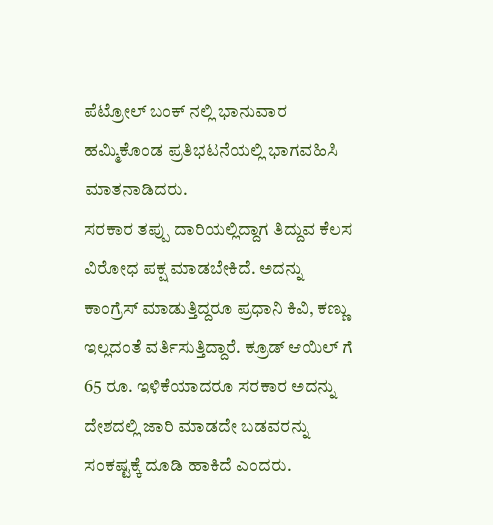ಪೆಟ್ರೋಲ್ ಬಂಕ್ ನಲ್ಲಿ ಭಾನುವಾರ ಹಮ್ಮಿಕೊಂಡ ಪ್ರತಿಭಟನೆಯಲ್ಲಿ ಭಾಗವಹಿಸಿ ಮಾತನಾಡಿದರು.
ಸರಕಾರ ತಪ್ಪು ದಾರಿಯಲ್ಲಿದ್ದಾಗ ತಿದ್ದುವ ಕೆಲಸ ವಿರೋಧ ಪಕ್ಷ ಮಾಡಬೇಕಿದೆ. ಅದನ್ನು ಕಾಂಗ್ರೆಸ್ ಮಾಡುತ್ತಿದ್ದರೂ ಪ್ರಧಾನಿ ಕಿವಿ, ಕಣ್ಣು ಇಲ್ಲದಂತೆ ವರ್ತಿಸುತ್ತಿದ್ದಾರೆ. ಕ್ರೂಡ್ ಆಯಿಲ್ ಗೆ 65 ರೂ. ಇಳಿಕೆಯಾದರೂ ಸರಕಾರ ಅದನ್ನು ದೇಶದಲ್ಲಿ ಜಾರಿ ಮಾಡದೇ ಬಡವರನ್ನು ಸಂಕಷ್ಟಕ್ಕೆ ದೂಡಿ ಹಾಕಿದೆ ಎಂದರು.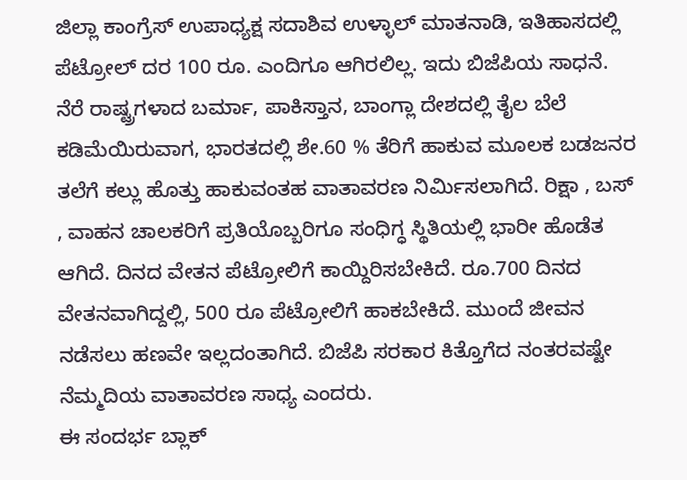ಜಿಲ್ಲಾ ಕಾಂಗ್ರೆಸ್ ಉಪಾಧ್ಯಕ್ಷ ಸದಾಶಿವ ಉಳ್ಳಾಲ್ ಮಾತನಾಡಿ, ಇತಿಹಾಸದಲ್ಲಿ ಪೆಟ್ರೋಲ್ ದರ 100 ರೂ. ಎಂದಿಗೂ ಆಗಿರಲಿಲ್ಲ. ಇದು ಬಿಜೆಪಿಯ ಸಾಧನೆ. ನೆರೆ ರಾಷ್ಟ್ರಗಳಾದ ಬರ್ಮಾ, ಪಾಕಿಸ್ತಾನ, ಬಾಂಗ್ಲಾ ದೇಶದಲ್ಲಿ ತೈಲ ಬೆಲೆ ಕಡಿಮೆಯಿರುವಾಗ, ಭಾರತದಲ್ಲಿ ಶೇ.60 % ತೆರಿಗೆ ಹಾಕುವ ಮೂಲಕ ಬಡಜನರ ತಲೆಗೆ ಕಲ್ಲು ಹೊತ್ತು ಹಾಕುವಂತಹ ವಾತಾವರಣ ನಿರ್ಮಿಸಲಾಗಿದೆ. ರಿಕ್ಷಾ , ಬಸ್ , ವಾಹನ ಚಾಲಕರಿಗೆ ಪ್ರತಿಯೊಬ್ಬರಿಗೂ ಸಂಧಿಗ್ಧ ಸ್ಥಿತಿಯಲ್ಲಿ ಭಾರೀ ಹೊಡೆತ ಆಗಿದೆ. ದಿನದ ವೇತನ ಪೆಟ್ರೋಲಿಗೆ ಕಾಯ್ದಿರಿಸಬೇಕಿದೆ. ರೂ.700 ದಿನದ ವೇತನವಾಗಿದ್ದಲ್ಲಿ, 500 ರೂ ಪೆಟ್ರೋಲಿಗೆ ಹಾಕಬೇಕಿದೆ. ಮುಂದೆ ಜೀವನ ನಡೆಸಲು ಹಣವೇ ಇಲ್ಲದಂತಾಗಿದೆ. ಬಿಜೆಪಿ ಸರಕಾರ ಕಿತ್ತೊಗೆದ ನಂತರವಷ್ಟೇ ನೆಮ್ಮದಿಯ ವಾತಾವರಣ ಸಾಧ್ಯ ಎಂದರು.
ಈ ಸಂದರ್ಭ ಬ್ಲಾಕ್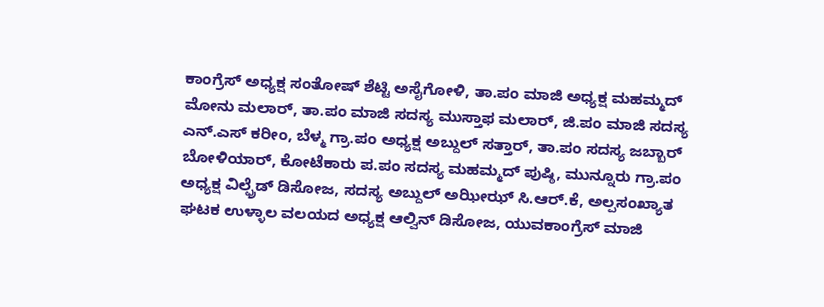ಕಾಂಗ್ರೆಸ್ ಅಧ್ಯಕ್ಷ ಸಂತೋಷ್ ಶೆಟ್ಟಿ ಅಸೈಗೋಳಿ, ತಾ.ಪಂ ಮಾಜಿ ಅಧ್ಯಕ್ಷ ಮಹಮ್ಮದ್ ಮೋನು ಮಲಾರ್, ತಾ.ಪಂ ಮಾಜಿ ಸದಸ್ಯ ಮುಸ್ತಾಫ ಮಲಾರ್, ಜಿ.ಪಂ ಮಾಜಿ ಸದಸ್ಯ ಎನ್.ಎಸ್ ಕರೀಂ, ಬೆಳ್ಮ ಗ್ರಾ.ಪಂ ಅಧ್ಯಕ್ಷ ಅಬ್ದುಲ್ ಸತ್ತಾರ್, ತಾ.ಪಂ ಸದಸ್ಯ ಜಬ್ಬಾರ್ ಬೋಳಿಯಾರ್, ಕೋಟೆಕಾರು ಪ.ಪಂ ಸದಸ್ಯ ಮಹಮ್ಮದ್ ಪುಷ್ಠಿ, ಮುನ್ನೂರು ಗ್ರಾ.ಪಂ ಅಧ್ಯಕ್ಷ ವಿಲ್ಫ್ರೆಡ್ ಡಿಸೋಜ, ಸದಸ್ಯ ಅಬ್ದುಲ್ ಅಝೀಝ್ ಸಿ.ಆರ್.ಕೆ, ಅಲ್ಪಸಂಖ್ಯಾತ ಘಟಕ ಉಳ್ಳಾಲ ವಲಯದ ಅಧ್ಯಕ್ಷ ಆಲ್ವಿನ್ ಡಿಸೋಜ, ಯುವಕಾಂಗ್ರೆಸ್ ಮಾಜಿ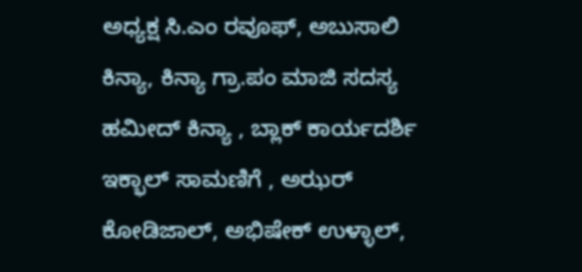ಅಧ್ಯಕ್ಷ ಸಿ.ಎಂ ರವೂಫ್, ಅಬುಸಾಲಿ ಕಿನ್ಯಾ, ಕಿನ್ಯಾ ಗ್ರಾ.ಪಂ ಮಾಜಿ ಸದಸ್ಯ ಹಮೀದ್ ಕಿನ್ಯಾ , ಬ್ಲಾಕ್ ಕಾರ್ಯದರ್ಶಿ ಇಕ್ಭಾಲ್ ಸಾಮಣಿಗೆ , ಅಝರ್ ಕೋಡಿಜಾಲ್, ಅಭಿಷೇಕ್ ಉಳ್ಳಾಲ್,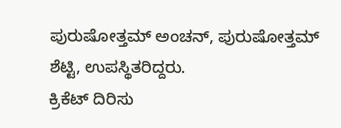ಪುರುಷೋತ್ತಮ್ ಅಂಚನ್, ಪುರುಷೋತ್ತಮ್ ಶೆಟ್ಟಿ, ಉಪಸ್ಥಿತರಿದ್ದರು.
ಕ್ರಿಕೆಟ್ ದಿರಿಸು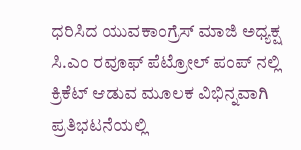ಧರಿಸಿದ ಯುವಕಾಂಗ್ರೆಸ್ ಮಾಜಿ ಅಧ್ಯಕ್ಷ ಸಿ.ಎಂ ರವೂಫ್ ಪೆಟ್ರೋಲ್ ಪಂಪ್ ನಲ್ಲಿ ಕ್ರಿಕೆಟ್ ಆಡುವ ಮೂಲಕ ವಿಭಿನ್ನವಾಗಿ ಪ್ರತಿಭಟನೆಯಲ್ಲಿ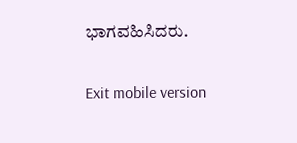ಭಾಗವಹಿಸಿದರು.

Exit mobile version